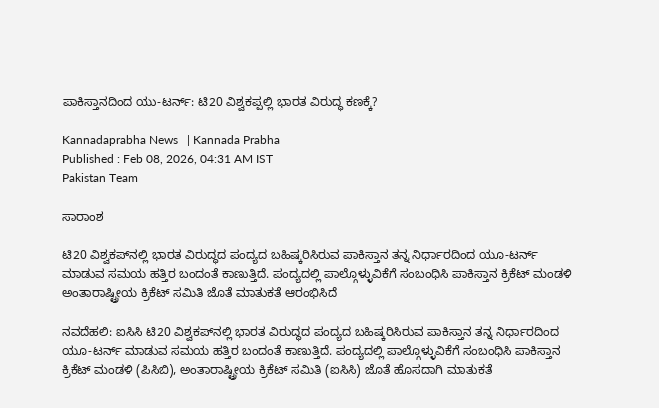ಪಾಕಿಸ್ತಾನದಿಂದ ಯು-ಟರ್ನ್‌: ಟಿ20 ವಿಶ್ವಕಪ್ಪಲ್ಲಿ ಭಾರತ ವಿರುದ್ಧ ಕಣಕ್ಕೆ?

Kannadaprabha News   | Kannada Prabha
Published : Feb 08, 2026, 04:31 AM IST
Pakistan Team

ಸಾರಾಂಶ

ಟಿ20 ವಿಶ್ವಕಪ್‌ನಲ್ಲಿ ಭಾರತ ವಿರುದ್ಧದ ಪಂದ್ಯದ ಬಹಿಷ್ಕರಿಸಿರುವ ಪಾಕಿಸ್ತಾನ ತನ್ನ ನಿರ್ಧಾರದಿಂದ ಯೂ-ಟರ್ನ್‌ ಮಾಡುವ ಸಮಯ ಹತ್ತಿರ ಬಂದಂತೆ ಕಾಣುತ್ತಿದೆ. ಪಂದ್ಯದಲ್ಲಿ ಪಾಲ್ಗೊಳ್ಳುವಿಕೆಗೆ ಸಂಬಂಧಿಸಿ ಪಾಕಿಸ್ತಾನ ಕ್ರಿಕೆಟ್‌ ಮಂಡಳಿ ಅಂತಾರಾಷ್ಟ್ರೀಯ ಕ್ರಿಕೆಟ್‌ ಸಮಿತಿ ಜೊತೆ ಮಾತುಕತೆ ಆರಂಭಿಸಿದೆ

ನವದೆಹಲಿ: ಐಸಿಸಿ ಟಿ20 ವಿಶ್ವಕಪ್‌ನಲ್ಲಿ ಭಾರತ ವಿರುದ್ಧದ ಪಂದ್ಯದ ಬಹಿಷ್ಕರಿಸಿರುವ ಪಾಕಿಸ್ತಾನ ತನ್ನ ನಿರ್ಧಾರದಿಂದ ಯೂ-ಟರ್ನ್‌ ಮಾಡುವ ಸಮಯ ಹತ್ತಿರ ಬಂದಂತೆ ಕಾಣುತ್ತಿದೆ. ಪಂದ್ಯದಲ್ಲಿ ಪಾಲ್ಗೊಳ್ಳುವಿಕೆಗೆ ಸಂಬಂಧಿಸಿ ಪಾಕಿಸ್ತಾನ ಕ್ರಿಕೆಟ್‌ ಮಂಡಳಿ (ಪಿಸಿಬಿ), ಅಂತಾರಾಷ್ಟ್ರೀಯ ಕ್ರಿಕೆಟ್‌ ಸಮಿತಿ (ಐಸಿಸಿ) ಜೊತೆ ಹೊಸದಾಗಿ ಮಾತುಕತೆ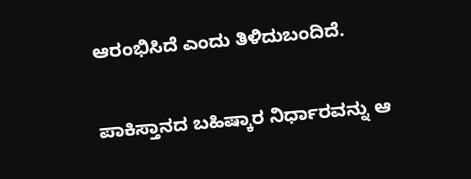ಆರಂಭಿಸಿದೆ ಎಂದು ತಿಳಿದುಬಂದಿದೆ.

ಪಾಕಿಸ್ತಾನದ ಬಹಿಷ್ಕಾರ ನಿರ್ಧಾರವನ್ನು ಆ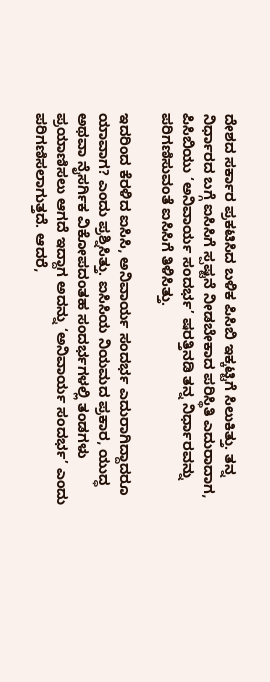ದೇಶದ ಸರ್ಕಾರ ಪ್ರಕಟಿಸಿದ ಬಳಿಕ ಪಿಸಿಬಿ ಇಕ್ಕಟ್ಟಿಗೆ ಸಿಲುಕಿತ್ತು. ತನ್ನ ನಿರ್ಧಾರದ ಬಗ್ಗೆ ಐಸಿಸಿಗೆ ಸ್ಪಷ್ಟನೆ ನೀಡಬೇಕಾದ ಪರಿಸ್ಥಿತಿ ಎದುರಾದಾಗ, ಪಿಸಿಬಿಯು ‘ಅನಿವಾರ್ಯ ಸಂದರ್ಭ’ ಷರತ್ತಿನಡಿ ತನ್ನ ನಿರ್ಧಾರವನ್ನು ಪರಿಗಣಿಸುವಂತೆ ಐಸಿಸಿಗೆ ತಿಳಿಸಿತ್ತು.

ಇದರಿಂದ ಕೆರಳಿದ ಐಸಿಸಿ, ಅನಿವಾರ್ಯ ಸಂದರ್ಭ ಎದುರಾಗಿದ್ದಾದರೂ ಯಾವಾಗ? ಎಂದು ಪ್ರಶ್ನಿಸಿತ್ತು. ಐಸಿಸಿಯ ನಿಯಮದ ಪ್ರಕಾರ, ಯುದ್ಧ ಅಥವಾ ನೈಸರ್ಗಿಕ ವಿಕೋಪದಂತಹ ಸಂದರ್ಭಗಳಲ್ಲಿ ತಂಡಗಳು ಪ್ರಯಾಣಿಸಲು ಆಗದೆ ಇದ್ದಾಗ ಅದನ್ನು ‘ಅನಿವಾರ್ಯ ಸಂದರ್ಭ’ ಎಂದು ಪರಿಗಣಿಸಲಾಗುತ್ತದೆ. ಆದರೆ,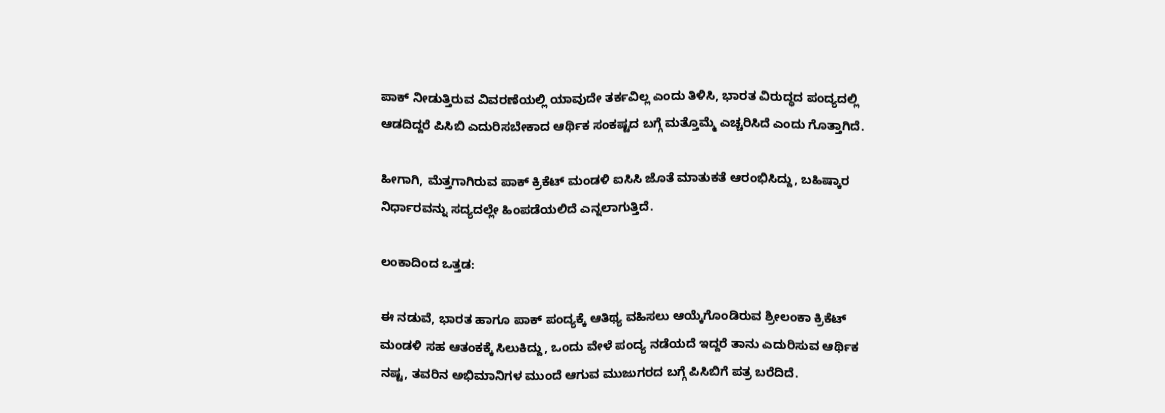ಪಾಕ್‌ ನೀಡುತ್ತಿರುವ ವಿವರಣೆಯಲ್ಲಿ ಯಾವುದೇ ತರ್ಕವಿಲ್ಲ ಎಂದು ತಿಳಿಸಿ, ಭಾರತ ವಿರುದ್ಧದ ಪಂದ್ಯದಲ್ಲಿ ಆಡದಿದ್ದರೆ ಪಿಸಿಬಿ ಎದುರಿಸಬೇಕಾದ ಆರ್ಥಿಕ ಸಂಕಷ್ಟದ ಬಗ್ಗೆ ಮತ್ತೊಮ್ಮೆ ಎಚ್ಚರಿಸಿದೆ ಎಂದು ಗೊತ್ತಾಗಿದೆ.

ಹೀಗಾಗಿ, ಮೆತ್ತಗಾಗಿರುವ ಪಾಕ್‌ ಕ್ರಿಕೆಟ್‌ ಮಂಡಳಿ ಐಸಿಸಿ ಜೊತೆ ಮಾತುಕತೆ ಆರಂಭಿಸಿದ್ದು, ಬಹಿಷ್ಕಾರ ನಿರ್ಧಾರವನ್ನು ಸದ್ಯದಲ್ಲೇ ಹಿಂಪಡೆಯಲಿದೆ ಎನ್ನಲಾಗುತ್ತಿದೆ.

ಲಂಕಾದಿಂದ ಒತ್ತಡ:

ಈ ನಡುವೆ, ಭಾರತ ಹಾಗೂ ಪಾಕ್‌ ಪಂದ್ಯಕ್ಕೆ ಆತಿಥ್ಯ ವಹಿಸಲು ಆಯ್ಕೆಗೊಂಡಿರುವ ಶ್ರೀಲಂಕಾ ಕ್ರಿಕೆಟ್‌ ಮಂಡಳಿ ಸಹ ಆತಂಕಕ್ಕೆ ಸಿಲುಕಿದ್ದು, ಒಂದು ವೇಳೆ ಪಂದ್ಯ ನಡೆಯದೆ ಇದ್ದರೆ ತಾನು ಎದುರಿಸುವ ಆರ್ಥಿಕ ನಷ್ಟ, ತವರಿನ ಅಭಿಮಾನಿಗಳ ಮುಂದೆ ಆಗುವ ಮುಜುಗರದ ಬಗ್ಗೆ ಪಿಸಿಬಿಗೆ ಪತ್ರ ಬರೆದಿದೆ.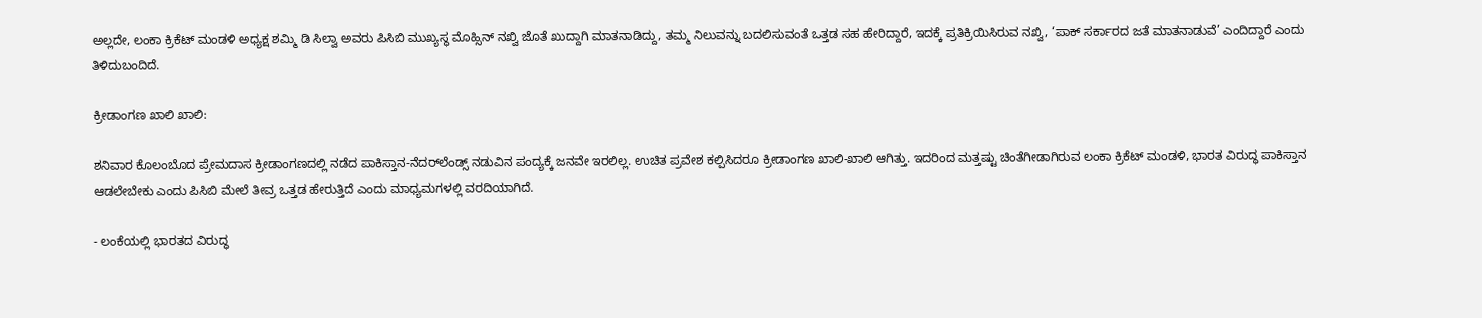ಅಲ್ಲದೇ, ಲಂಕಾ ಕ್ರಿಕೆಟ್‌ ಮಂಡಳಿ ಅಧ್ಯಕ್ಷ ಶಮ್ಮಿ ಡಿ ಸಿಲ್ವಾ ಅವರು ಪಿಸಿಬಿ ಮುಖ್ಯಸ್ಥ ಮೊಹ್ಸಿನ್‌ ನಖ್ವಿ ಜೊತೆ ಖುದ್ದಾಗಿ ಮಾತನಾಡಿದ್ದು, ತಮ್ಮ ನಿಲುವನ್ನು ಬದಲಿಸುವಂತೆ ಒತ್ತಡ ಸಹ ಹೇರಿದ್ದಾರೆ, ಇದಕ್ಕೆ ಪ್ರತಿಕ್ರಿಯಿಸಿರುವ ನಖ್ವಿ, ‘ಪಾಕ್ ಸರ್ಕಾರದ ಜತೆ ಮಾತನಾಡುವೆ’ ಎಂದಿದ್ದಾರೆ ಎಂದು ತಿಳಿದುಬಂದಿದೆ.

ಕ್ರೀಡಾಂಗಣ ಖಾಲಿ ಖಾಲಿ:

ಶನಿವಾರ ಕೊಲಂಬೊದ ಪ್ರೇಮದಾಸ ಕ್ರೀಡಾಂಗಣದಲ್ಲಿ ನಡೆದ ಪಾಕಿಸ್ತಾನ-ನೆದರ್‌ಲೆಂಡ್ಸ್‌ ನಡುವಿನ ಪಂದ್ಯಕ್ಕೆ ಜನವೇ ಇರಲಿಲ್ಲ. ಉಚಿತ ಪ್ರವೇಶ ಕಲ್ಪಿಸಿದರೂ ಕ್ರೀಡಾಂಗಣ ಖಾಲಿ-ಖಾಲಿ ಆಗಿತ್ತು. ಇದರಿಂದ ಮತ್ತಷ್ಟು ಚಿಂತೆಗೀಡಾಗಿರುವ ಲಂಕಾ ಕ್ರಿಕೆಟ್‌ ಮಂಡಳಿ, ಭಾರತ ವಿರುದ್ಧ ಪಾಕಿಸ್ತಾನ ಆಡಲೇಬೇಕು ಎಂದು ಪಿಸಿಬಿ ಮೇಲೆ ತೀವ್ರ ಒತ್ತಡ ಹೇರುತ್ತಿದೆ ಎಂದು ಮಾಧ್ಯಮಗಳಲ್ಲಿ ವರದಿಯಾಗಿದೆ.

- ಲಂಕೆಯಲ್ಲಿ ಭಾರತದ ವಿರುದ್ಧ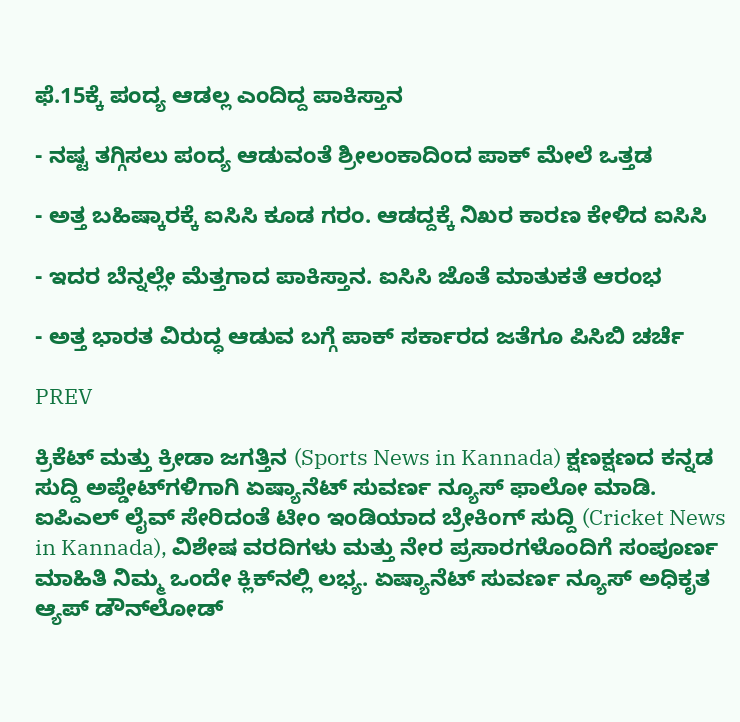ಫೆ.15ಕ್ಕೆ ಪಂದ್ಯ ಆಡಲ್ಲ ಎಂದಿದ್ದ ಪಾಕಿಸ್ತಾನ

- ನಷ್ಟ ತಗ್ಗಿಸಲು ಪಂದ್ಯ ಆಡುವಂತೆ ಶ್ರೀಲಂಕಾದಿಂದ ಪಾಕ್‌ ಮೇಲೆ ಒತ್ತಡ

- ಅತ್ತ ಬಹಿಷ್ಕಾರಕ್ಕೆ ಐಸಿಸಿ ಕೂಡ ಗರಂ. ಆಡದ್ದಕ್ಕೆ ನಿಖರ ಕಾರಣ ಕೇಳಿದ ಐಸಿಸಿ

- ಇದರ ಬೆನ್ನಲ್ಲೇ ಮೆತ್ತಗಾದ ಪಾಕಿಸ್ತಾನ. ಐಸಿಸಿ ಜೊತೆ ಮಾತುಕತೆ ಆರಂಭ

- ಅತ್ತ ಭಾರತ ವಿರುದ್ಧ ಆಡುವ ಬಗ್ಗೆ ಪಾಕ್‌ ಸರ್ಕಾರದ ಜತೆಗೂ ಪಿಸಿಬಿ ಚರ್ಚೆ

PREV

ಕ್ರಿಕೆಟ್ ಮತ್ತು ಕ್ರೀಡಾ ಜಗತ್ತಿನ (Sports News in Kannada) ಕ್ಷಣಕ್ಷಣದ ಕನ್ನಡ ಸುದ್ದಿ ಅಪ್ಡೇಟ್‌ಗಳಿಗಾಗಿ ಏಷ್ಯಾನೆಟ್ ಸುವರ್ಣ ನ್ಯೂಸ್‌ ಫಾಲೋ ಮಾಡಿ. ಐಪಿಎಲ್ ಲೈವ್ ಸೇರಿದಂತೆ ಟೀಂ ಇಂಡಿಯಾದ ಬ್ರೇಕಿಂಗ್ ಸುದ್ದಿ (Cricket News in Kannada), ವಿಶೇಷ ವರದಿಗಳು ಮತ್ತು ನೇರ ಪ್ರಸಾರಗಳೊಂದಿಗೆ ಸಂಪೂರ್ಣ ಮಾಹಿತಿ ನಿಮ್ಮ ಒಂದೇ ಕ್ಲಿಕ್‌ನಲ್ಲಿ ಲಭ್ಯ. ಏಷ್ಯಾನೆಟ್ ಸುವರ್ಣ ನ್ಯೂಸ್ ಅಧಿಕೃತ ಆ್ಯಪ್ ಡೌನ್‌ಲೋಡ್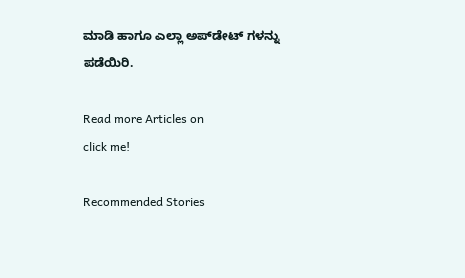ಮಾಡಿ ಹಾಗೂ ಎಲ್ಲಾ ಅಪ್‌ಡೇಟ್ ಗಳನ್ನು ಪಡೆಯಿರಿ.

Read more Articles on
click me!

Recommended Stories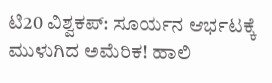ಟಿ20 ವಿಶ್ವಕಪ್‌: ಸೂರ್ಯನ ಆರ್ಭಟಕ್ಕೆ ಮುಳುಗಿದ ಅಮೆರಿಕ! ಹಾಲಿ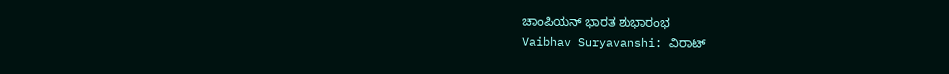ಚಾಂಪಿಯನ್ ಭಾರತ ಶುಭಾರಂಭ
Vaibhav Suryavanshi: ವಿರಾಟ್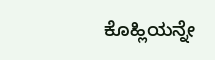ಕೊಹ್ಲಿಯನ್ನೇ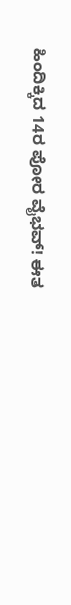ಹಿಂದಿಕ್ಕಿದ 14ರ ಪೋರ ವೈಭವ್! ಈತ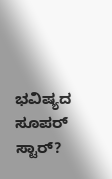ಭವಿಷ್ಯದ ಸೂಪರ್‌ ಸ್ಟಾರ್?